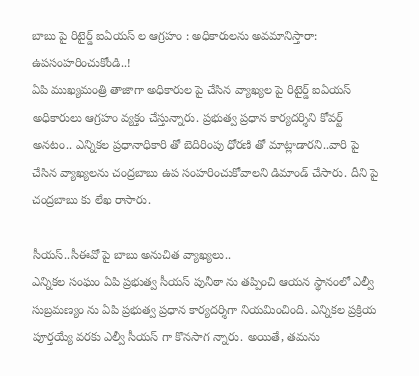బాబు పై రిటైర్డ్ ఐఏయస్ ల ఆగ్రహం : అధికారులను అవమానిస్తారా: ఉపసంహరించుకోండి..!
ఏపి ముఖ్యమంత్రి తాజాగా అధికారుల పై చేసిన వ్యాఖ్యల పై రిటైర్డ్ ఐఏయస్ అధికారులు ఆగ్రహం వ్యక్తం చేస్తున్నారు. ప్రభుత్వ ప్రధాన కార్యదర్శిని కోవర్ట్ అనటం.. ఎన్నికల ప్రధానాధికారి తో బెదిరింపు ధోరణి తో మాట్లాడారని..వారి పై చేసిన వ్యాఖ్యలను చంద్రబాబు ఉప సంహరించుకోవాలని డిమాండ్ చేసారు. దీని పై చంద్రబాబు కు లేఖ రాసారు.

సీయస్..సీఈవో పై బాబు అనుచిత వ్యాఖ్యలు..
ఎన్నికల సంఘం ఏపి ప్రభుత్వ సీయస్ పునీఠా ను తప్పించి ఆయన స్థానంలో ఎల్వీ సుబ్రమణ్యం ను ఏపి ప్రభుత్వ ప్రధాన కార్యదర్శిగా నియమించింది. ఎన్నికల ప్రక్రియ పూర్తయ్యే వరకు ఎల్వీ సీయస్ గా కొనసాగ న్నారు. అయితే, తమను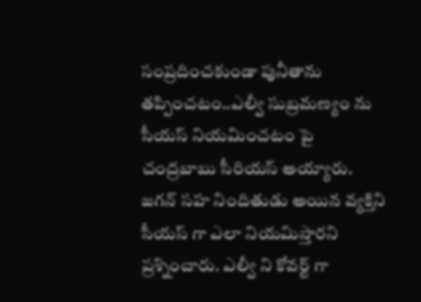సంప్రదించకుండా పునీతాను తప్పించటం..ఎల్వీ సుబ్రమణ్యం ను సీయస్ నియమించటం పై చంద్రబాబు సీరియస్ అయ్యారు. జగన్ సహ నిందితుడు అయిన వ్యక్తిని సీయస్ గా ఎలా నియమిస్తారని ప్రశ్నించారు. ఎల్వీ ని కోవర్ట్ గా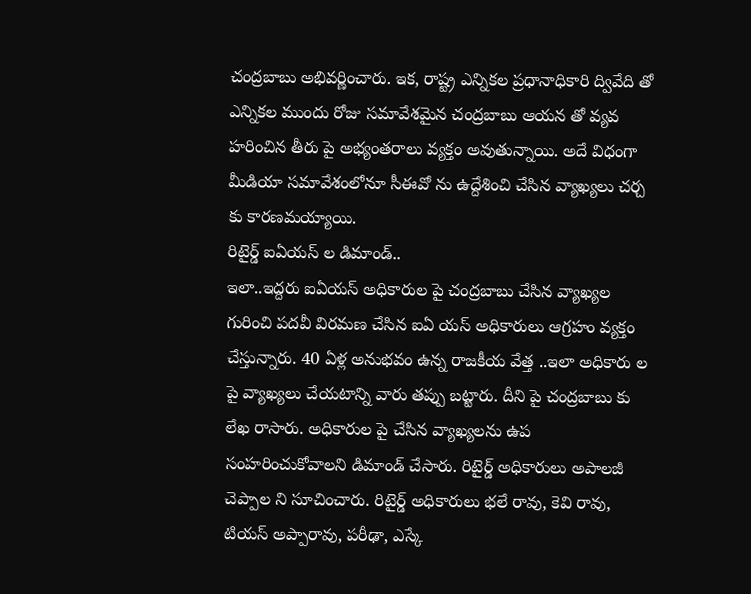చంద్రబాబు అభివర్ణించారు. ఇక, రాష్ట్ర ఎన్నికల ప్రధానాధికారి ద్వివేది తో ఎన్నికల ముందు రోజు సమావేశమైన చంద్రబాబు ఆయన తో వ్యవ హరించిన తీరు పై అభ్యంతరాలు వ్యక్తం అవుతున్నాయి. అదే విధంగా మీడియా సమావేశంలోనూ సీఈవో ను ఉద్దేశించి చేసిన వ్యాఖ్యలు చర్చ కు కారణమయ్యాయి.
రిటైర్డ్ ఐఏయస్ ల డిమాండ్..
ఇలా..ఇద్దరు ఐఏయస్ అధికారుల పై చంద్రబాబు చేసిన వ్యాఖ్యల గురించి పదవీ విరమణ చేసిన ఐఏ యస్ అధికారులు ఆగ్రహం వ్యక్తం చేస్తున్నారు. 40 ఏళ్ల అనుభవం ఉన్న రాజకీయ వేత్త ..ఇలా అధికారు ల పై వ్యాఖ్యలు చేయటాన్ని వారు తప్పు బట్టారు. దీని పై చంద్రబాబు కు లేఖ రాసారు. అధికారుల పై చేసిన వ్యాఖ్యలను ఉప సంహరించుకోవాలని డిమాండ్ చేసారు. రిటైర్డ్ అధికారులు అపాలజీ చెప్పాల ని సూచించారు. రిటైర్డ్ అధికారులు భలే రావు, కెవి రావు, టియస్ అప్పారావు, పరీఢా, ఎస్కే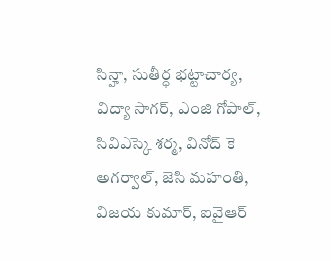సిన్హా, సుతీర్ధ భట్టాచార్య, విద్యా సాగర్, ఎంజి గోపాల్, సివిఎస్కె శర్మ, వినోద్ కె అగర్వాల్, జెసి మహంతి, విజయ కుమార్, ఐవైఆర్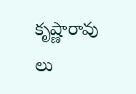కృష్ణారావు లు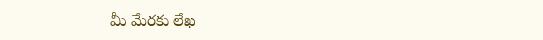మీ మేరకు లేఖ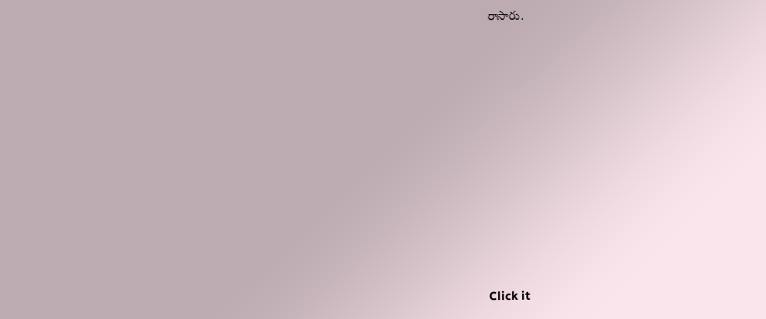రాసారు.












Click it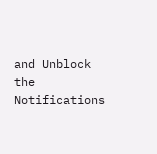and Unblock the Notifications